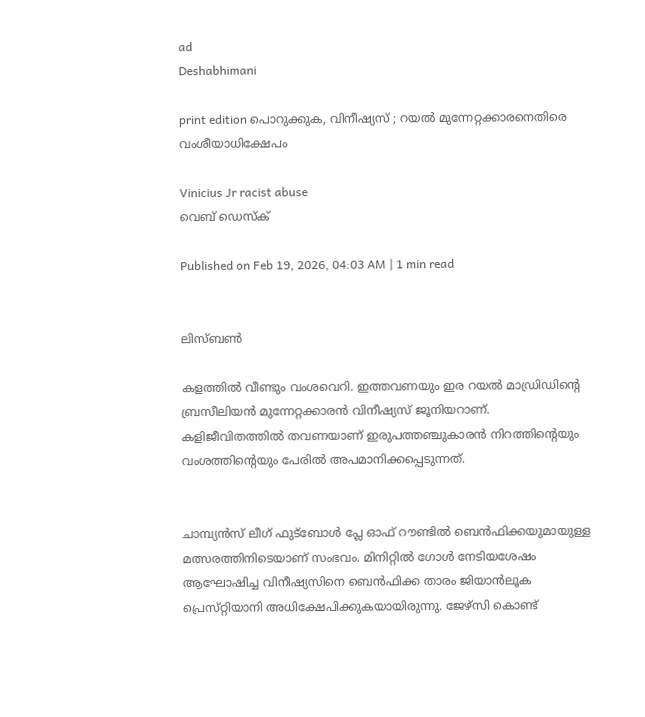ad
Deshabhimani

print edition പൊറുക്കുക, വിനീഷ്യസ് ; റയൽ മുന്നേറ്റക്കാരനെതിരെ വംശീയാധിക്ഷേപം

Vinicius Jr racist abuse
വെബ് ഡെസ്ക്

Published on Feb 19, 2026, 04:03 AM | 1 min read


ലിസ്‌ബൺ

കളത്തിൽ വീണ്ടും വംശവെറി. ഇത്തവണയും ഇര റയൽ മാഡ്രിഡിന്റെ ബ്രസീലിയൻ മുന്നേറ്റക്കാരൻ വിനീഷ്യസ്‌ ജൂനിയറാണ്‌. കളിജീവിതത്തിൽ തവണയാണ്‌ ഇരുപത്തഞ്ചുകാരൻ നിറത്തിന്റെയും വംശത്തിന്റെയും പേരിൽ അപമാനിക്കപ്പെടുന്നത്‌.


ചാമ്പ്യൻസ്‌ ലീഗ്‌ ഫുട്‌ബോൾ പ്ലേ ഓഫ്‌ റ‍ൗണ്ടിൽ ബെൻഫിക്കയുമായുള്ള മത്സരത്തിനിടെയാണ്‌ സംഭവം. മിനിറ്റിൽ ഗോൾ നേടിയശേഷം ആഘോഷിച്ച വിനീഷ്യസിനെ ബെൻഫിക്ക താരം ജിയാൻലൂക പ്രെസ്‌റ്റിയാനി അധിക്ഷേപിക്കുകയായിരുന്നു. ജേഴ്‌സി കൊണ്ട്‌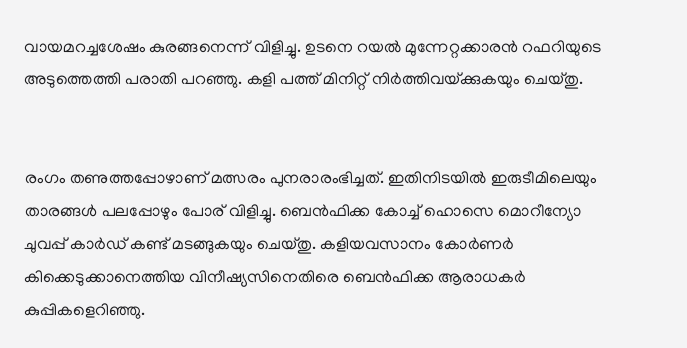വായമറച്ചശേഷം കുരങ്ങനെന്ന്‌ വിളിച്ചു. ഉടനെ റയൽ മുന്നേറ്റക്കാരൻ റഫറിയുടെ അടുത്തെത്തി പരാതി പറഞ്ഞു. കളി പത്ത്‌ മിനിറ്റ്‌ നിർത്തിവയ്‌ക്കുകയും ചെയ്‌തു.


രംഗം തണുത്തപ്പോഴാണ്‌ മത്സരം പുനരാരംഭിച്ചത്‌. ഇതിനിടയിൽ ഇരുടീമിലെയും താരങ്ങൾ പലപ്പോഴും പോര്‌ വിളിച്ചു. ബെൻഫിക്ക കോച്ച്‌ ഹൊസെ മൊറീന്യോ ചുവപ്പ്‌ കാർഡ്‌ കണ്ട്‌ മടങ്ങുകയും ചെയ്‌തു. കളിയവസാനം കോർണർ കിക്കെടുക്കാനെത്തിയ വിനീഷ്യസിനെതിരെ ബെൻഫിക്ക ആരാധകർ കുപ്പികളെറിഞ്ഞു.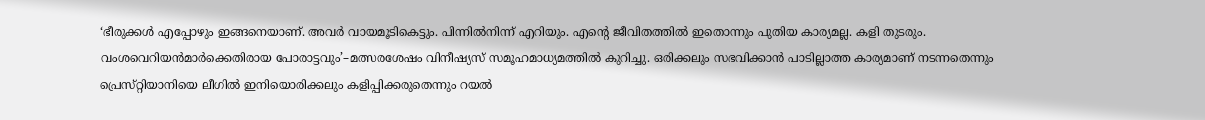‘ഭീരുക്കൾ എപ്പോഴും ഇങ്ങനെയാണ്‌. അവർ വായമൂടികെട്ടും. പിന്നിൽനിന്ന്‌ എറിയും. എന്റെ ജീവിതത്തിൽ ഇതൊന്നും പുതിയ കാര്യമല്ല. കളി തുടരും. വംശവെറിയൻമാർക്കെതിരായ പോരാട്ടവും’–മത്സരശേഷം വിനീഷ്യസ്‌ സമൂഹമാധ്യമത്തിൽ കുറിച്ചു. ഒരിക്കലും സഭവിക്കാൻ പാടില്ലാത്ത കാര്യമാണ്‌ നടന്നതെന്നും പ്രെസ്‌റ്റിയാനിയെ ലീഗിൽ ഇനിയൊരിക്കലും കളിപ്പിക്കരുതെന്നും റയൽ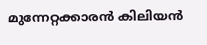മുന്നേറ്റക്കാരൻ കിലിയൻ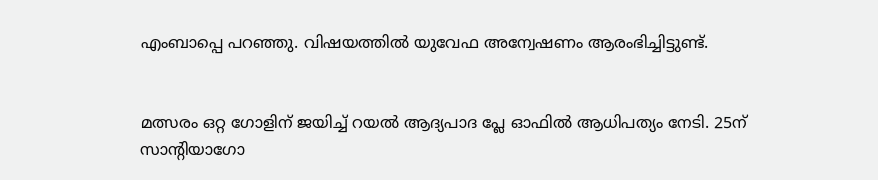എംബാപ്പെ പറഞ്ഞു. വിഷയത്തിൽ യുവേഫ അന്വേഷണം ആരംഭിച്ചിട്ടുണ്ട്‌.


മത്സരം ഒറ്റ ഗോളിന്‌ ജയിച്ച്‌ റയൽ ആദ്യപാദ പ്ലേ ഓഫിൽ ആധിപത്യം നേടി. 25ന്‌ സാന്റിയാഗോ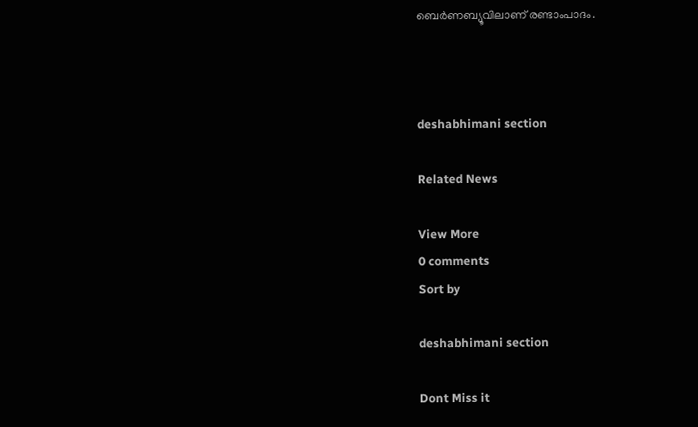ബെർണബ്യൂവിലാണ്‌ രണ്ടാംപാദം.



deshabhimani section

Related News

View More
0 comments
Sort by

deshabhimani section

Dont Miss it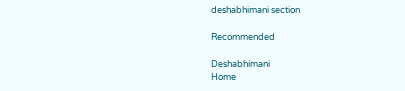deshabhimani section

Recommended

Deshabhimani
Home